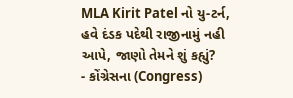MLA Kirit Patel નો યુ-ટર્ન, હવે દંડક પદેથી રાજીનામું નહી આપે, જાણો તેમને શું કહ્યું?
- કોંગ્રેસના (Congress)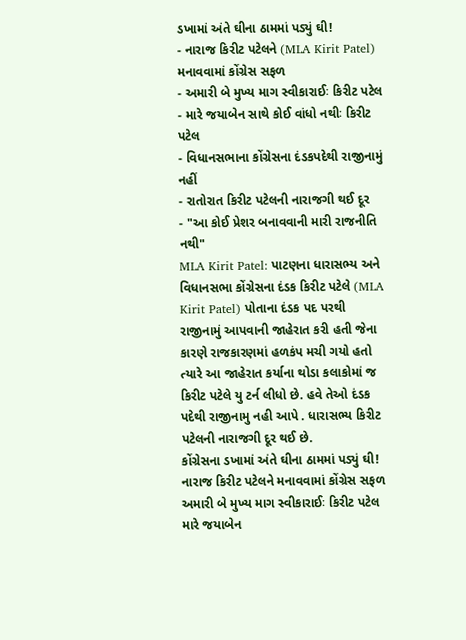ડખામાં અંતે ઘીના ઠામમાં પડ્યું ઘી!
- નારાજ કિરીટ પટેલને (MLA Kirit Patel) મનાવવામાં કોંગ્રેસ સફળ
- અમારી બે મુખ્ય માગ સ્વીકારાઈઃ કિરીટ પટેલ
- મારે જયાબેન સાથે કોઈ વાંધો નથીઃ કિરીટ પટેલ
- વિધાનસભાના કોંગ્રેસના દંડકપદેથી રાજીનામું નહીં
- રાતોરાત કિરીટ પટેલની નારાજગી થઈ દૂર
- "આ કોઈ પ્રેશર બનાવવાની મારી રાજનીતિ નથી"
MLA Kirit Patel: પાટણના ધારાસભ્ય અને વિધાનસભા કોંગ્રેસના દંડક કિરીટ પટેલે (MLA Kirit Patel) પોતાના દંડક પદ પરથી રાજીનામું આપવાની જાહેરાત કરી હતી જેના કારણે રાજકારણમાં હળકંપ મચી ગયો હતો ત્યારે આ જાહેરાત કર્યાના થોડા કલાકોમાં જ કિરીટ પટેલે યુ ટર્ન લીધો છે. હવે તેઓ દંડક પદેથી રાજીનામુ નહી આપે . ધારાસભ્ય કિરીટ પટેલની નારાજગી દૂર થઈ છે.
કોંગ્રેસના ડખામાં અંતે ઘીના ઠામમાં પડ્યું ઘી!
નારાજ કિરીટ પટેલને મનાવવામાં કોંગ્રેસ સફળ
અમારી બે મુખ્ય માગ સ્વીકારાઈઃ કિરીટ પટેલ
મારે જયાબેન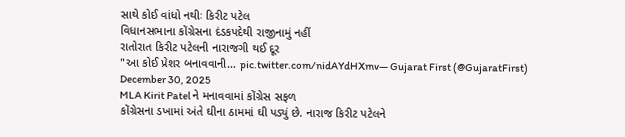સાથે કોઈ વાંધો નથીઃ કિરીટ પટેલ
વિધાનસભાના કોંગ્રેસના દંડકપદેથી રાજીનામું નહીં
રાતોરાત કિરીટ પટેલની નારાજગી થઈ દૂર
"આ કોઈ પ્રેશર બનાવવાની… pic.twitter.com/nidAYdHXmv— Gujarat First (@GujaratFirst) December 30, 2025
MLA Kirit Patel ને મનાવવામાં કોંગ્રેસ સફળ
કોંગ્રેસના ડખામાં અંતે ઘીના ઠામમાં ઘી પડ્યું છે. નારાજ કિરીટ પટેલને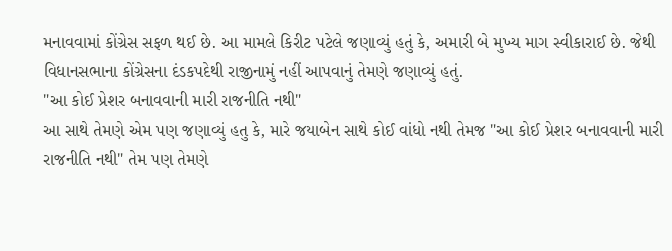મનાવવામાં કોંગ્રેસ સફળ થઈ છે. આ મામલે કિરીટ પટેલે જણાવ્યું હતું કે, અમારી બે મુખ્ય માગ સ્વીકારાઈ છે. જેથી વિધાનસભાના કોંગ્રેસના દંડકપદેથી રાજીનામું નહીં આપવાનું તેમણે જણાવ્યું હતું.
"આ કોઈ પ્રેશર બનાવવાની મારી રાજનીતિ નથી"
આ સાથે તેમણે એમ પણ જણાવ્યું હતુ કે, મારે જયાબેન સાથે કોઈ વાંધો નથી તેમજ "આ કોઈ પ્રેશર બનાવવાની મારી રાજનીતિ નથી" તેમ પણ તેમણે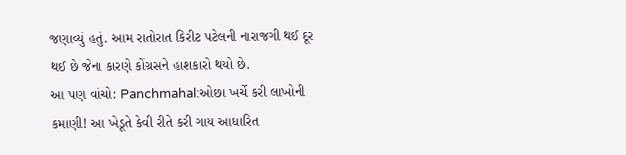જણાવ્યું હતું. આમ રાતોરાત કિરીટ પટેલની નારાજગી થઈ દૂર થઈ છે જેના કારણે કોંગ્રસને હાશકારો થયો છે.
આ પણ વાંચો: Panchmahal:ઓછા ખર્ચે કરી લાખોની કમાણી! આ ખેડૂતે કેવી રીતે કરી ગાય આધારિત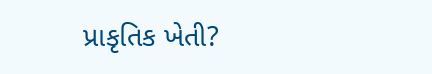પ્રાકૃતિક ખેતી?